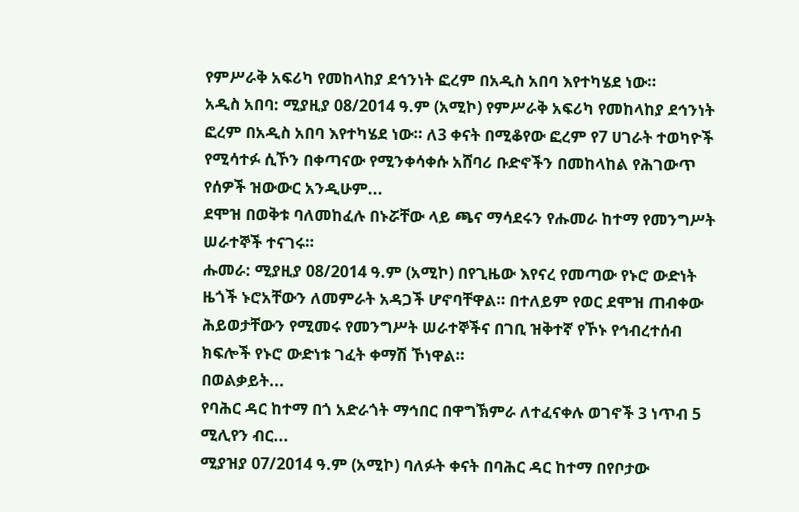የምሥራቅ አፍሪካ የመከላከያ ደኅንነት ፎረም በአዲስ አበባ እየተካሄደ ነው።
አዲስ አበባ: ሚያዚያ 08/2014 ዓ.ም (አሚኮ) የምሥራቅ አፍሪካ የመከላከያ ደኅንነት ፎረም በአዲስ አበባ እየተካሄደ ነው። ለ3 ቀናት በሚቆየው ፎረም የ7 ሀገራት ተወካዮች የሚሳተፉ ሲኾን በቀጣናው የሚንቀሳቀሱ አሸባሪ ቡድኖችን በመከላከል የሕገውጥ የሰዎች ዝውውር አንዲሁም...
ደሞዝ በወቅቱ ባለመከፈሉ በኑሯቸው ላይ ጫና ማሳደሩን የሑመራ ከተማ የመንግሥት ሠራተኞች ተናገሩ።
ሑመራ: ሚያዚያ 08/2014 ዓ.ም (አሚኮ) በየጊዜው እየናረ የመጣው የኑሮ ውድነት ዜጎች ኑሮአቸውን ለመምራት አዳጋች ሆኖባቸዋል። በተለይም የወር ደሞዝ ጠብቀው ሕይወታቸውን የሚመሩ የመንግሥት ሠራተኞችና በገቢ ዝቅተኛ የኾኑ የኅብረተሰብ ክፍሎች የኑሮ ውድነቱ ገፈት ቀማሽ ኾነዋል።
በወልቃይት...
የባሕር ዳር ከተማ በጎ አድራጎት ማኅበር በዋግኽምራ ለተፈናቀሉ ወገኖች 3 ነጥብ 5 ሚሊየን ብር...
ሚያዝያ 07/2014 ዓ.ም (አሚኮ) ባለፉት ቀናት በባሕር ዳር ከተማ በየቦታው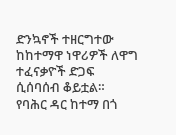ድንኳኖች ተዘርግተው ከከተማዋ ነዋሪዎች ለዋግ ተፈናቃዮች ድጋፍ ሲሰባሰብ ቆይቷል።
የባሕር ዳር ከተማ በጎ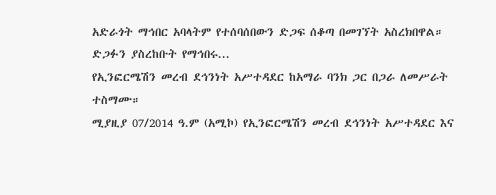አድራጎት ማኅበር አባላትም የተሰባሰበውን ድጋፍ ሰቆጣ በመገኘት አስረክበዋል።
ድጋፉን ያስረከቡት የማኅበሩ...
የኢንፎርሜሽን መረብ ደኅንነት አሥተዳደር ከአማራ ባንክ ጋር በጋራ ለመሥራት ተስማሙ።
ሚያዚያ 07/2014 ዓ.ም (አሚኮ) የኢንፎርሜሽን መረብ ደኅንነት አሥተዳደር እና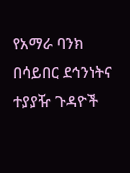የአማራ ባንክ በሳይበር ደኅንነትና ተያያዥ ጉዳዮች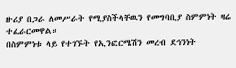ዙሪያ በጋራ ለመሥራት የሚያስችላቸዉን የመግባቢያ ስምምነት ዛሬ ተፈራርመዋል።
በስምምነቱ ላይ የተገኙት የኢንፎርሜሽን መረብ ደኅንነት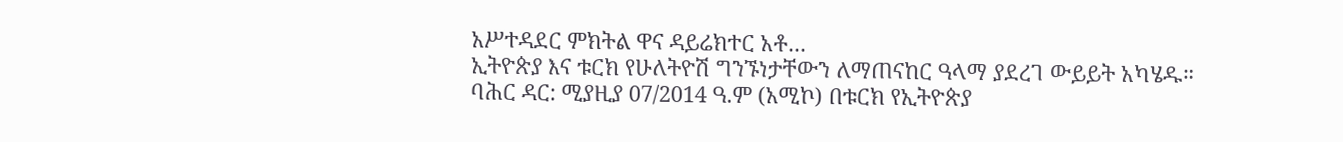አሥተዳደር ምክትል ዋና ዳይሬክተር አቶ...
ኢትዮጵያ እና ቱርክ የሁለትዮሽ ግንኙነታቸውን ለማጠናከር ዓላማ ያደረገ ውይይት አካሄዱ።
ባሕር ዳር: ሚያዚያ 07/2014 ዓ.ም (አሚኮ) በቱርክ የኢትዮጵያ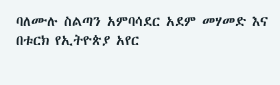ባለሙሉ ስልጣን አምባሳደር አደም መሃመድ እና በቱርክ የኢትዮጵያ አየር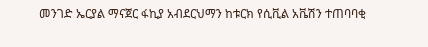መንገድ ኤርያል ማናጀር ፋኪያ አብደርህማን ከቱርክ የሲቪል አቬሽን ተጠባባቂ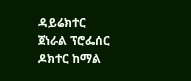ዳይሬክተር ጀነራል ፕሮፌሰር ዶክተር ከማል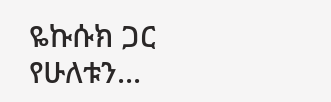ዬኩሱክ ጋር የሁለቱን...